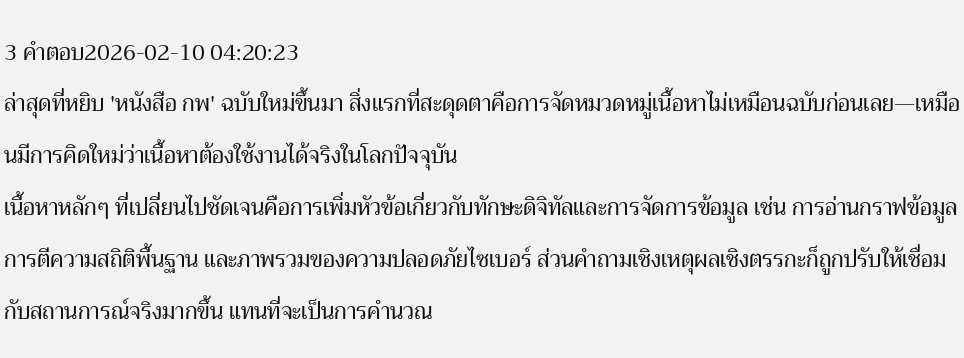3 คำตอบ2026-02-10 04:20:23
ล่าสุดที่หยิบ 'หนังสือ กพ' ฉบับใหม่ขึ้นมา สิ่งแรกที่สะดุดตาคือการจัดหมวดหมู่เนื้อหาไม่เหมือนฉบับก่อนเลย—เหมือนมีการคิดใหม่ว่าเนื้อหาต้องใช้งานได้จริงในโลกปัจจุบัน
เนื้อหาหลักๆ ที่เปลี่ยนไปชัดเจนคือการเพิ่มหัวข้อเกี่ยวกับทักษะดิจิทัลและการจัดการข้อมูล เช่น การอ่านกราฟข้อมูล การตีความสถิติพื้นฐาน และภาพรวมของความปลอดภัยไซเบอร์ ส่วนคำถามเชิงเหตุผลเชิงตรรกะก็ถูกปรับให้เชื่อมกับสถานการณ์จริงมากขึ้น แทนที่จะเป็นการคำนวณ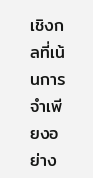เชิงกลที่เน้นการจำเพียงอย่าง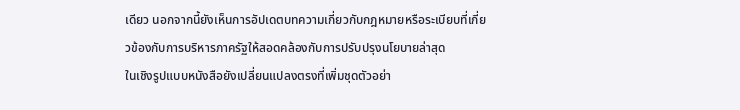เดียว นอกจากนี้ยังเห็นการอัปเดตบทความเกี่ยวกับกฎหมายหรือระเบียบที่เกี่ยวข้องกับการบริหารภาครัฐให้สอดคล้องกับการปรับปรุงนโยบายล่าสุด
ในเชิงรูปแบบหนังสือยังเปลี่ยนแปลงตรงที่เพิ่มชุดตัวอย่า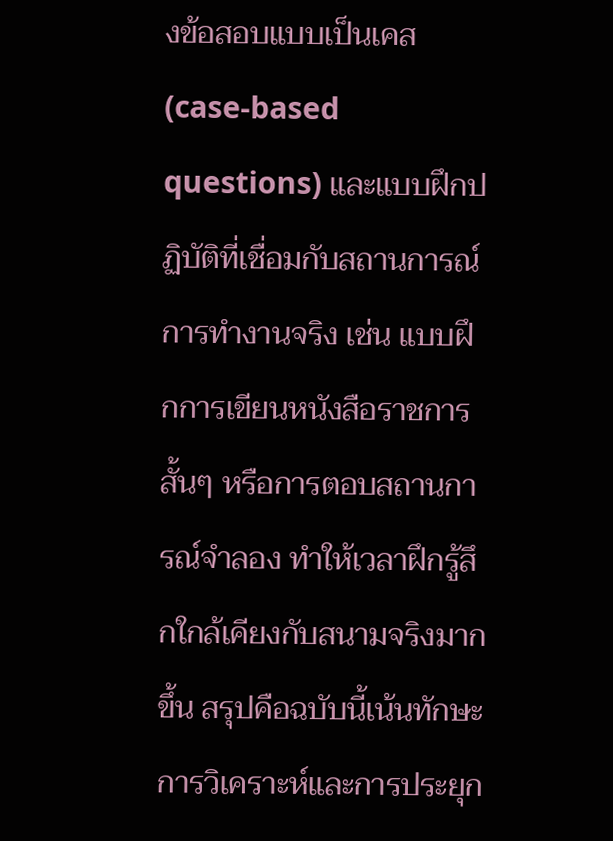งข้อสอบแบบเป็นเคส (case-based questions) และแบบฝึกปฏิบัติที่เชื่อมกับสถานการณ์การทำงานจริง เช่น แบบฝึกการเขียนหนังสือราชการสั้นๆ หรือการตอบสถานการณ์จำลอง ทำให้เวลาฝึกรู้สึกใกล้เคียงกับสนามจริงมากขึ้น สรุปคือฉบับนี้เน้นทักษะการวิเคราะห์และการประยุก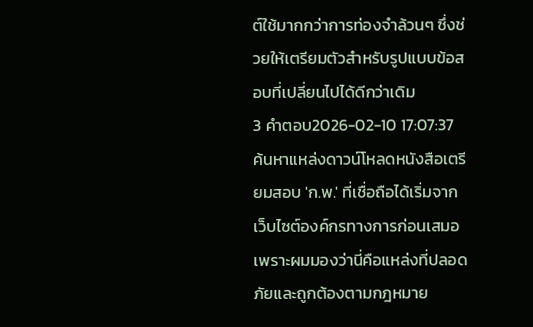ต์ใช้มากกว่าการท่องจำล้วนๆ ซึ่งช่วยให้เตรียมตัวสำหรับรูปแบบข้อสอบที่เปลี่ยนไปได้ดีกว่าเดิม
3 คำตอบ2026-02-10 17:07:37
ค้นหาแหล่งดาวน์โหลดหนังสือเตรียมสอบ 'ก.พ.' ที่เชื่อถือได้เริ่มจากเว็บไซต์องค์กรทางการก่อนเสมอ เพราะผมมองว่านี่คือแหล่งที่ปลอดภัยและถูกต้องตามกฎหมาย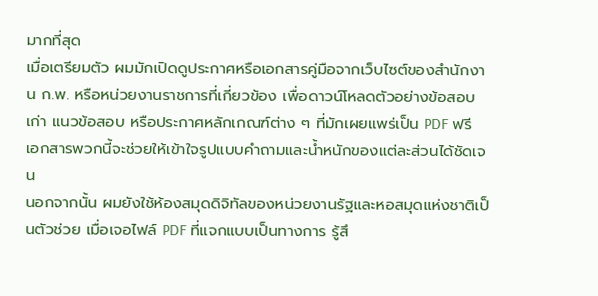มากที่สุด
เมื่อเตรียมตัว ผมมักเปิดดูประกาศหรือเอกสารคู่มือจากเว็บไซต์ของสำนักงาน ก.พ. หรือหน่วยงานราชการที่เกี่ยวข้อง เพื่อดาวน์โหลดตัวอย่างข้อสอบเก่า แนวข้อสอบ หรือประกาศหลักเกณฑ์ต่าง ๆ ที่มักเผยแพร่เป็น PDF ฟรี เอกสารพวกนี้จะช่วยให้เข้าใจรูปแบบคำถามและน้ำหนักของแต่ละส่วนได้ชัดเจน
นอกจากนั้น ผมยังใช้ห้องสมุดดิจิทัลของหน่วยงานรัฐและหอสมุดแห่งชาติเป็นตัวช่วย เมื่อเจอไฟล์ PDF ที่แจกแบบเป็นทางการ รู้สึ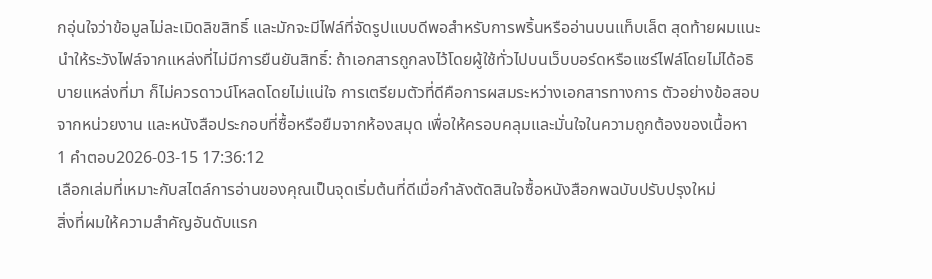กอุ่นใจว่าข้อมูลไม่ละเมิดลิขสิทธิ์ และมักจะมีไฟล์ที่จัดรูปแบบดีพอสำหรับการพริ้นหรืออ่านบนแท็บเล็ต สุดท้ายผมแนะนำให้ระวังไฟล์จากแหล่งที่ไม่มีการยืนยันสิทธิ์: ถ้าเอกสารถูกลงไว้โดยผู้ใช้ทั่วไปบนเว็บบอร์ดหรือแชร์ไฟล์โดยไม่ได้อธิบายแหล่งที่มา ก็ไม่ควรดาวน์โหลดโดยไม่แน่ใจ การเตรียมตัวที่ดีคือการผสมระหว่างเอกสารทางการ ตัวอย่างข้อสอบจากหน่วยงาน และหนังสือประกอบที่ซื้อหรือยืมจากห้องสมุด เพื่อให้ครอบคลุมและมั่นใจในความถูกต้องของเนื้อหา
1 คำตอบ2026-03-15 17:36:12
เลือกเล่มที่เหมาะกับสไตล์การอ่านของคุณเป็นจุดเริ่มต้นที่ดีเมื่อกำลังตัดสินใจซื้อหนังสือกพฉบับปรับปรุงใหม่
สิ่งที่ผมให้ความสำคัญอันดับแรก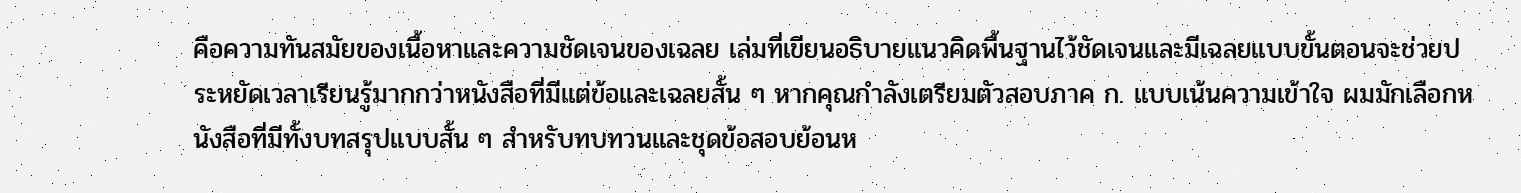คือความทันสมัยของเนื้อหาและความชัดเจนของเฉลย เล่มที่เขียนอธิบายแนวคิดพื้นฐานไว้ชัดเจนและมีเฉลยแบบขั้นตอนจะช่วยประหยัดเวลาเรียนรู้มากกว่าหนังสือที่มีแต่ข้อและเฉลยสั้น ๆ หากคุณกำลังเตรียมตัวสอบภาค ก. แบบเน้นความเข้าใจ ผมมักเลือกหนังสือที่มีทั้งบทสรุปแบบสั้น ๆ สำหรับทบทวนและชุดข้อสอบย้อนห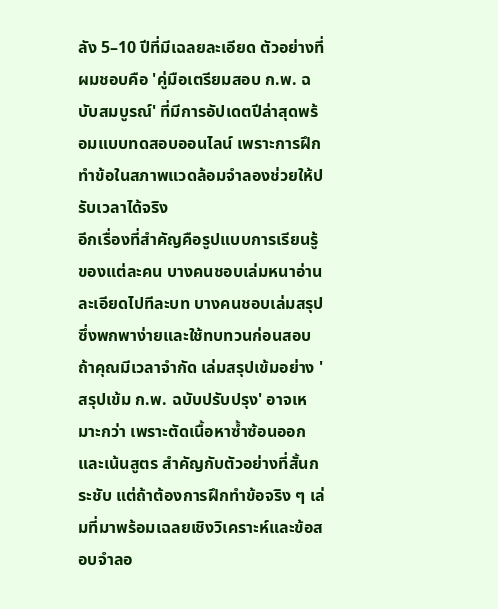ลัง 5–10 ปีที่มีเฉลยละเอียด ตัวอย่างที่ผมชอบคือ 'คู่มือเตรียมสอบ ก.พ. ฉบับสมบูรณ์' ที่มีการอัปเดตปีล่าสุดพร้อมแบบทดสอบออนไลน์ เพราะการฝึกทำข้อในสภาพแวดล้อมจำลองช่วยให้ปรับเวลาได้จริง
อีกเรื่องที่สำคัญคือรูปแบบการเรียนรู้ของแต่ละคน บางคนชอบเล่มหนาอ่านละเอียดไปทีละบท บางคนชอบเล่มสรุปซึ่งพกพาง่ายและใช้ทบทวนก่อนสอบ ถ้าคุณมีเวลาจำกัด เล่มสรุปเข้มอย่าง 'สรุปเข้ม ก.พ. ฉบับปรับปรุง' อาจเหมาะกว่า เพราะตัดเนื้อหาซ้ำซ้อนออกและเน้นสูตร สำคัญกับตัวอย่างที่สั้นกระชับ แต่ถ้าต้องการฝึกทำข้อจริง ๆ เล่มที่มาพร้อมเฉลยเชิงวิเคราะห์และข้อสอบจำลอ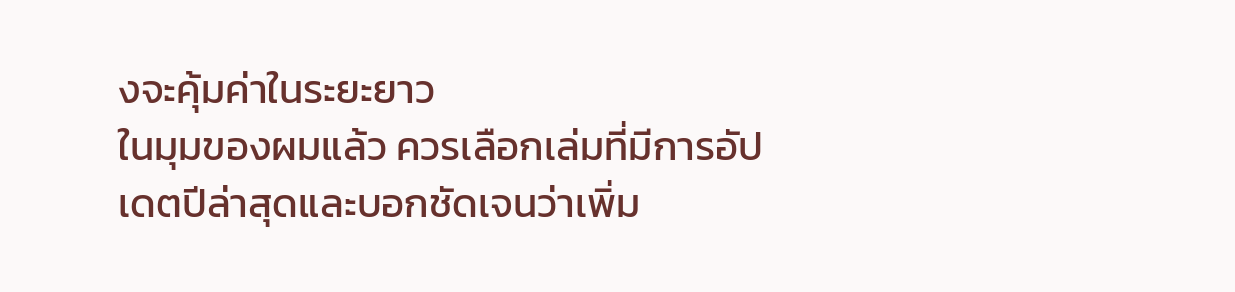งจะคุ้มค่าในระยะยาว
ในมุมของผมแล้ว ควรเลือกเล่มที่มีการอัปเดตปีล่าสุดและบอกชัดเจนว่าเพิ่ม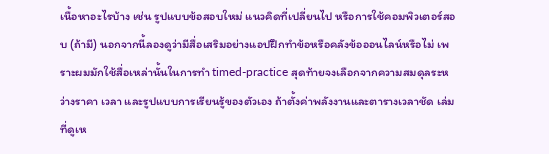เนื้อหาอะไรบ้าง เช่น รูปแบบข้อสอบใหม่ แนวคิดที่เปลี่ยนไป หรือการใช้คอมพิวเตอร์สอบ (ถ้ามี) นอกจากนี้ลองดูว่ามีสื่อเสริมอย่างแอปฝึกทำข้อหรือคลังข้อออนไลน์หรือไม่ เพราะผมมักใช้สื่อเหล่านั้นในการทำ timed-practice สุดท้ายจงเลือกจากความสมดุลระหว่างราคา เวลา และรูปแบบการเรียนรู้ของตัวเอง ถ้าตั้งค่าพลังงานและตารางเวลาชัด เล่มที่ดูเห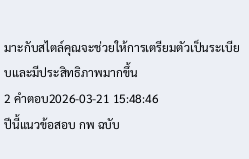มาะกับสไตล์คุณจะช่วยให้การเตรียมตัวเป็นระเบียบและมีประสิทธิภาพมากขึ้น
2 คำตอบ2026-03-21 15:48:46
ปีนี้แนวข้อสอบ กพ ฉบับ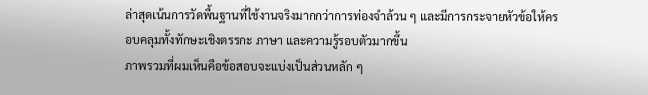ล่าสุดเน้นการวัดพื้นฐานที่ใช้งานจริงมากกว่าการท่องจำล้วน ๆ และมีการกระจายหัวข้อให้ครอบคลุมทั้งทักษะเชิงตรรกะ ภาษา และความรู้รอบตัวมากขึ้น
ภาพรวมที่ผมเห็นคือข้อสอบจะแบ่งเป็นส่วนหลัก ๆ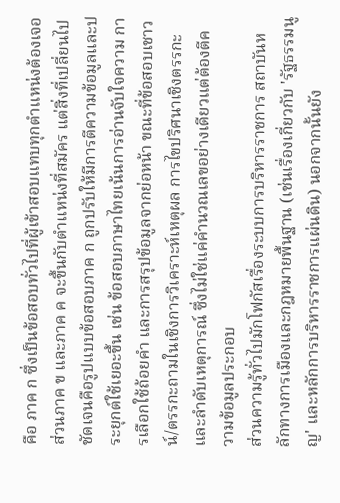คือ ภาค ก ซึ่งเป็นข้อสอบทั่วไปที่ผู้เข้าสอบแทบทุกตำแหน่งต้องเจอ ส่วนภาค ข และภาค ค จะขึ้นกับตำแหน่งที่สมัคร แต่สิ่งที่เปลี่ยนไปชัดเจนคือรูปแบบข้อสอบภาค ก ถูกปรับให้มีการตีความข้อมูลและประยุกต์ใช้เยอะขึ้น เช่น ข้อสอบภาษาไทยเน้นการอ่านจับใจความ การเลือกใช้ถ้อยคำ และการสรุปข้อมูลจากย่อหน้า ขณะที่ข้อสอบเชาวน์/ตรรกะถามในเชิงการวิเคราะห์เหตุผล การไขปริศนาเชิงตรรกะและลำดับเหตุการณ์ ซึ่งไม่ใช่แค่คำนวณเลขอย่างเดียวแต่ต้องตีความข้อมูลประกอบ
ส่วนความรู้ทั่วไปมักโฟกัสเรื่องระบบการบริหารราชการ สถาบันหลักทางการเมืองและกฎหมายพื้นฐาน (เช่นเรื่องเกี่ยวกับ 'รัฐธรรมนูญ' และหลักการบริหารราชการแผ่นดิน) นอกจากนั้นยัง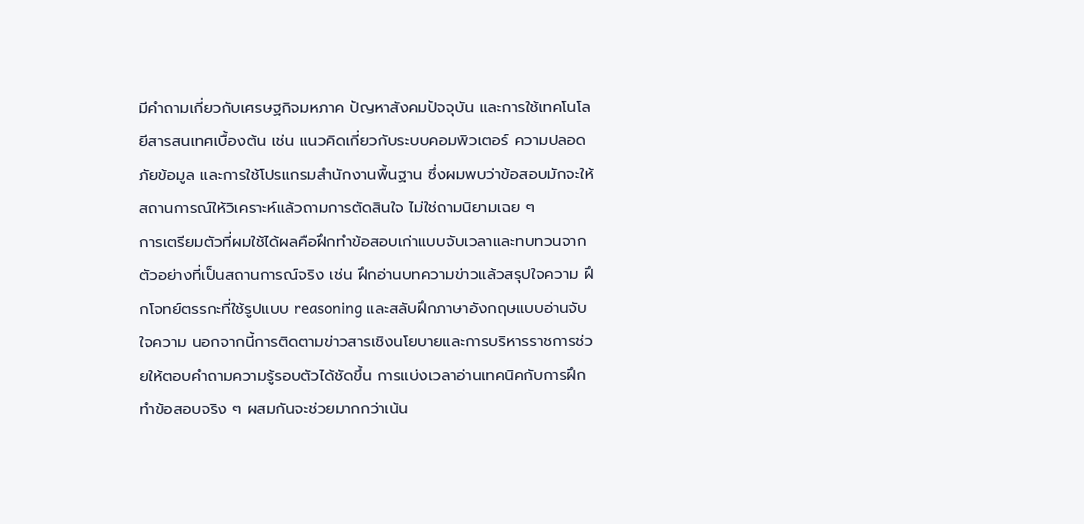มีคำถามเกี่ยวกับเศรษฐกิจมหภาค ปัญหาสังคมปัจจุบัน และการใช้เทคโนโลยีสารสนเทศเบื้องต้น เช่น แนวคิดเกี่ยวกับระบบคอมพิวเตอร์ ความปลอดภัยข้อมูล และการใช้โปรแกรมสำนักงานพื้นฐาน ซึ่งผมพบว่าข้อสอบมักจะให้สถานการณ์ให้วิเคราะห์แล้วถามการตัดสินใจ ไม่ใช่ถามนิยามเฉย ๆ
การเตรียมตัวที่ผมใช้ได้ผลคือฝึกทำข้อสอบเก่าแบบจับเวลาและทบทวนจากตัวอย่างที่เป็นสถานการณ์จริง เช่น ฝึกอ่านบทความข่าวแล้วสรุปใจความ ฝึกโจทย์ตรรกะที่ใช้รูปแบบ reasoning และสลับฝึกภาษาอังกฤษแบบอ่านจับใจความ นอกจากนี้การติดตามข่าวสารเชิงนโยบายและการบริหารราชการช่วยให้ตอบคำถามความรู้รอบตัวได้ชัดขึ้น การแบ่งเวลาอ่านเทคนิคกับการฝึกทำข้อสอบจริง ๆ ผสมกันจะช่วยมากกว่าเน้น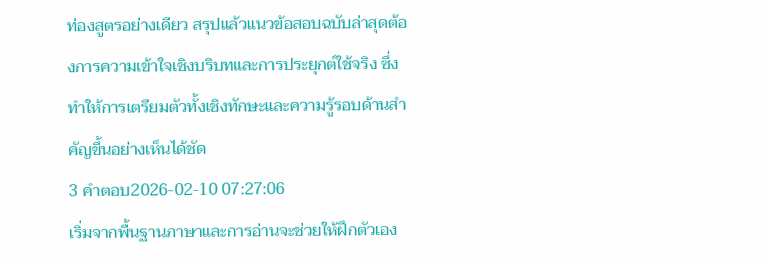ท่องสูตรอย่างเดียว สรุปแล้วแนวข้อสอบฉบับล่าสุดต้องการความเข้าใจเชิงบริบทและการประยุกต์ใช้จริง ซึ่งทำให้การเตรียมตัวทั้งเชิงทักษะและความรู้รอบด้านสำคัญขึ้นอย่างเห็นได้ชัด
3 คำตอบ2026-02-10 07:27:06
เริ่มจากพื้นฐานภาษาและการอ่านจะช่วยให้ฝึกตัวเอง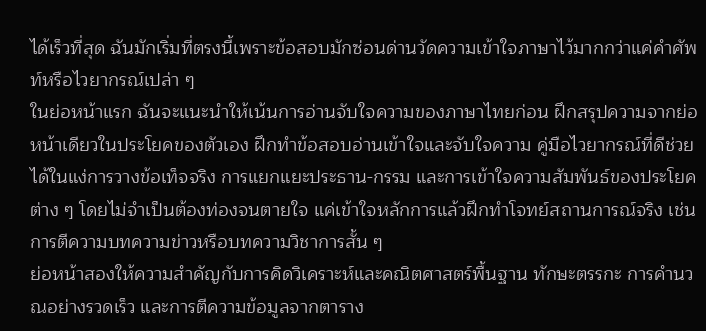ได้เร็วที่สุด ฉันมักเริ่มที่ตรงนี้เพราะข้อสอบมักซ่อนด่านวัดความเข้าใจภาษาไว้มากกว่าแค่คำศัพท์หรือไวยากรณ์เปล่า ๆ
ในย่อหน้าแรก ฉันจะแนะนำให้เน้นการอ่านจับใจความของภาษาไทยก่อน ฝึกสรุปความจากย่อหน้าเดียวในประโยคของตัวเอง ฝึกทำข้อสอบอ่านเข้าใจและจับใจความ คู่มือไวยากรณ์ที่ดีช่วยได้ในแง่การวางข้อเท็จจริง การแยกแยะประธาน-กรรม และการเข้าใจความสัมพันธ์ของประโยคต่าง ๆ โดยไม่จำเป็นต้องท่องจนตายใจ แค่เข้าใจหลักการแล้วฝึกทำโจทย์สถานการณ์จริง เช่น การตีความบทความข่าวหรือบทความวิชาการสั้น ๆ
ย่อหน้าสองให้ความสำคัญกับการคิดวิเคราะห์และคณิตศาสตร์พื้นฐาน ทักษะตรรกะ การคำนวณอย่างรวดเร็ว และการตีความข้อมูลจากตาราง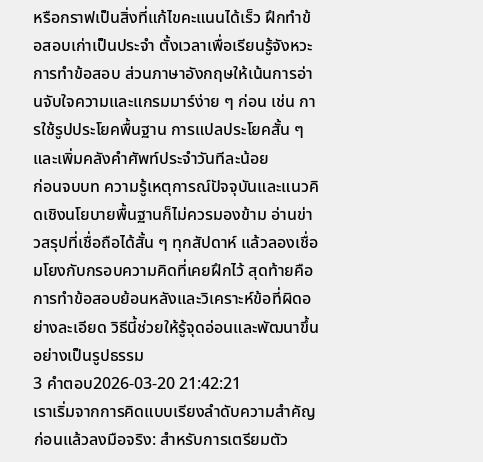หรือกราฟเป็นสิ่งที่แก้ไขคะแนนได้เร็ว ฝึกทำข้อสอบเก่าเป็นประจำ ตั้งเวลาเพื่อเรียนรู้จังหวะการทำข้อสอบ ส่วนภาษาอังกฤษให้เน้นการอ่านจับใจความและแกรมมาร์ง่าย ๆ ก่อน เช่น การใช้รูปประโยคพื้นฐาน การแปลประโยคสั้น ๆ และเพิ่มคลังคำศัพท์ประจำวันทีละน้อย
ก่อนจบบท ความรู้เหตุการณ์ปัจจุบันและแนวคิดเชิงนโยบายพื้นฐานก็ไม่ควรมองข้าม อ่านข่าวสรุปที่เชื่อถือได้สั้น ๆ ทุกสัปดาห์ แล้วลองเชื่อมโยงกับกรอบความคิดที่เคยฝึกไว้ สุดท้ายคือการทำข้อสอบย้อนหลังและวิเคราะห์ข้อที่ผิดอย่างละเอียด วิธีนี้ช่วยให้รู้จุดอ่อนและพัฒนาขึ้นอย่างเป็นรูปธรรม
3 คำตอบ2026-03-20 21:42:21
เราเริ่มจากการคิดแบบเรียงลำดับความสำคัญก่อนแล้วลงมือจริง: สำหรับการเตรียมตัว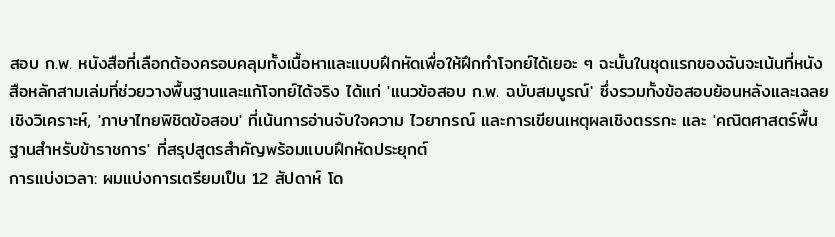สอบ ก.พ. หนังสือที่เลือกต้องครอบคลุมทั้งเนื้อหาและแบบฝึกหัดเพื่อให้ฝึกทำโจทย์ได้เยอะ ๆ ฉะนั้นในชุดแรกของฉันจะเน้นที่หนังสือหลักสามเล่มที่ช่วยวางพื้นฐานและแก้โจทย์ได้จริง ได้แก่ 'แนวข้อสอบ ก.พ. ฉบับสมบูรณ์' ซึ่งรวมทั้งข้อสอบย้อนหลังและเฉลยเชิงวิเคราะห์, 'ภาษาไทยพิชิตข้อสอบ' ที่เน้นการอ่านจับใจความ ไวยากรณ์ และการเขียนเหตุผลเชิงตรรกะ และ 'คณิตศาสตร์พื้นฐานสำหรับข้าราชการ' ที่สรุปสูตรสำคัญพร้อมแบบฝึกหัดประยุกต์
การแบ่งเวลา: ผมแบ่งการเตรียมเป็น 12 สัปดาห์ โด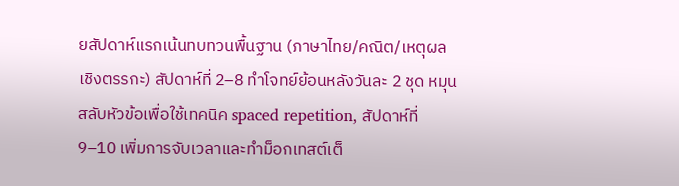ยสัปดาห์แรกเน้นทบทวนพื้นฐาน (ภาษาไทย/คณิต/เหตุผลเชิงตรรกะ) สัปดาห์ที่ 2–8 ทำโจทย์ย้อนหลังวันละ 2 ชุด หมุนสลับหัวข้อเพื่อใช้เทคนิค spaced repetition, สัปดาห์ที่ 9–10 เพิ่มการจับเวลาและทำม็อกเทสต์เต็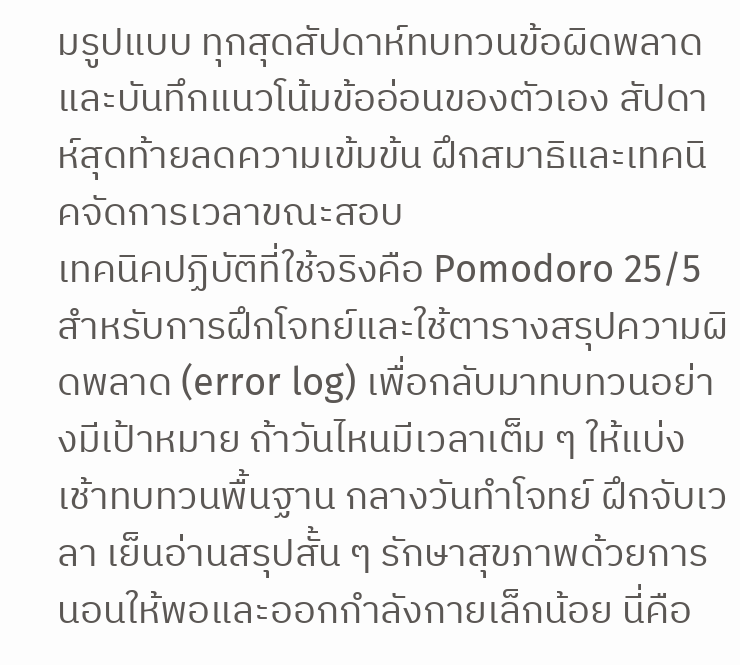มรูปแบบ ทุกสุดสัปดาห์ทบทวนข้อผิดพลาดและบันทึกแนวโน้มข้ออ่อนของตัวเอง สัปดาห์สุดท้ายลดความเข้มข้น ฝึกสมาธิและเทคนิคจัดการเวลาขณะสอบ
เทคนิคปฏิบัติที่ใช้จริงคือ Pomodoro 25/5 สำหรับการฝึกโจทย์และใช้ตารางสรุปความผิดพลาด (error log) เพื่อกลับมาทบทวนอย่างมีเป้าหมาย ถ้าวันไหนมีเวลาเต็ม ๆ ให้แบ่งเช้าทบทวนพื้นฐาน กลางวันทำโจทย์ ฝึกจับเวลา เย็นอ่านสรุปสั้น ๆ รักษาสุขภาพด้วยการนอนให้พอและออกกำลังกายเล็กน้อย นี่คือ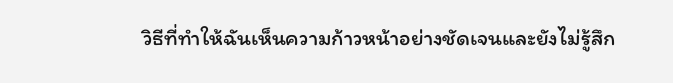วิธีที่ทำให้ฉันเห็นความก้าวหน้าอย่างชัดเจนและยังไม่รู้สึก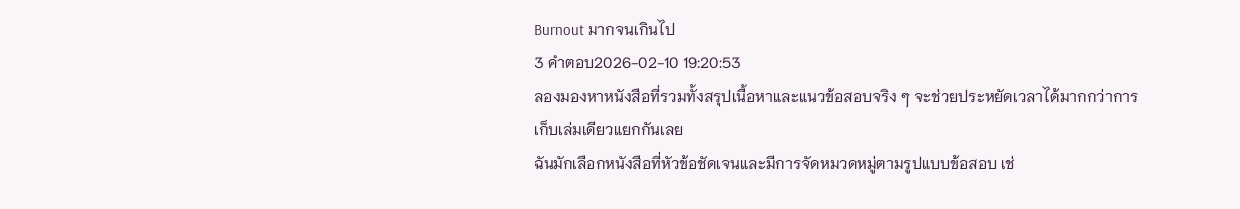Burnout มากจนเกินไป
3 คำตอบ2026-02-10 19:20:53
ลองมองหาหนังสือที่รวมทั้งสรุปเนื้อหาและแนวข้อสอบจริง ๆ จะช่วยประหยัดเวลาได้มากกว่าการเก็บเล่มเดียวแยกกันเลย
ฉันมักเลือกหนังสือที่หัวข้อชัดเจนและมีการจัดหมวดหมู่ตามรูปแบบข้อสอบ เช่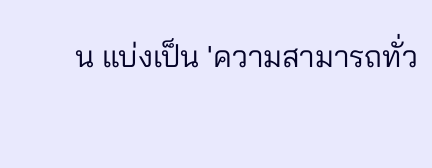น แบ่งเป็น 'ความสามารถทั่ว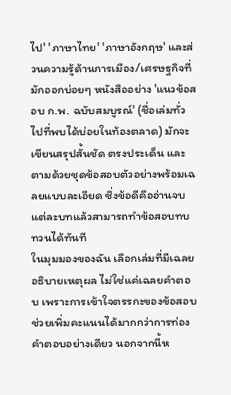ไป' 'ภาษาไทย' 'ภาษาอังกฤษ' และส่วนความรู้ด้านการเมือง/เศรษฐกิจที่มักออกบ่อยๆ หนังสืออย่าง 'แนวข้อสอบ ก.พ. ฉบับสมบูรณ์' (ชื่อเล่มทั่วไปที่พบได้บ่อยในท้องตลาด) มักจะเขียนสรุปสั้นชัด ตรงประเด็น และตามด้วยชุดข้อสอบตัวอย่างพร้อมเฉลยแบบละเอียด ซึ่งข้อดีคืออ่านจบแต่ละบทแล้วสามารถทำข้อสอบทบทวนได้ทันที
ในมุมมองของฉัน เลือกเล่มที่มีเฉลยอธิบายเหตุผล ไม่ใช่แค่เฉลยคำตอบ เพราะการเข้าใจตรรกะของข้อสอบช่วยเพิ่มคะแนนได้มากกว่าการท่องคำตอบอย่างเดียว นอกจากนี้ห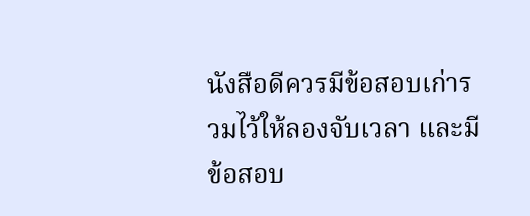นังสือดีควรมีข้อสอบเก่ารวมไว้ให้ลองจับเวลา และมีข้อสอบ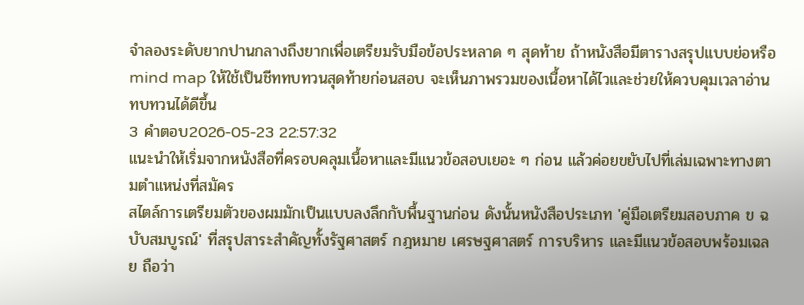จำลองระดับยากปานกลางถึงยากเพื่อเตรียมรับมือข้อประหลาด ๆ สุดท้าย ถ้าหนังสือมีตารางสรุปแบบย่อหรือ mind map ให้ใช้เป็นชีททบทวนสุดท้ายก่อนสอบ จะเห็นภาพรวมของเนื้อหาได้ไวและช่วยให้ควบคุมเวลาอ่านทบทวนได้ดีขึ้น
3 คำตอบ2026-05-23 22:57:32
แนะนำให้เริ่มจากหนังสือที่ครอบคลุมเนื้อหาและมีแนวข้อสอบเยอะ ๆ ก่อน แล้วค่อยขยับไปที่เล่มเฉพาะทางตามตำแหน่งที่สมัคร
สไตล์การเตรียมตัวของผมมักเป็นแบบลงลึกกับพื้นฐานก่อน ดังนั้นหนังสือประเภท 'คู่มือเตรียมสอบภาค ข ฉบับสมบูรณ์' ที่สรุปสาระสำคัญทั้งรัฐศาสตร์ กฎหมาย เศรษฐศาสตร์ การบริหาร และมีแนวข้อสอบพร้อมเฉลย ถือว่า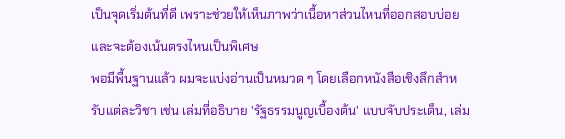เป็นจุดเริ่มต้นที่ดี เพราะช่วยให้เห็นภาพว่าเนื้อหาส่วนไหนที่ออกสอบบ่อย และจะต้องเน้นตรงไหนเป็นพิเศษ
พอมีพื้นฐานแล้ว ผมจะแบ่งอ่านเป็นหมวด ๆ โดยเลือกหนังสือเชิงลึกสำหรับแต่ละวิชา เช่น เล่มที่อธิบาย 'รัฐธรรมนูญเบื้องต้น' แบบจับประเด็น, เล่ม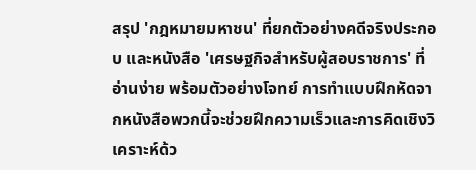สรุป 'กฎหมายมหาชน' ที่ยกตัวอย่างคดีจริงประกอบ และหนังสือ 'เศรษฐกิจสำหรับผู้สอบราชการ' ที่อ่านง่าย พร้อมตัวอย่างโจทย์ การทำแบบฝึกหัดจากหนังสือพวกนี้จะช่วยฝึกความเร็วและการคิดเชิงวิเคราะห์ด้ว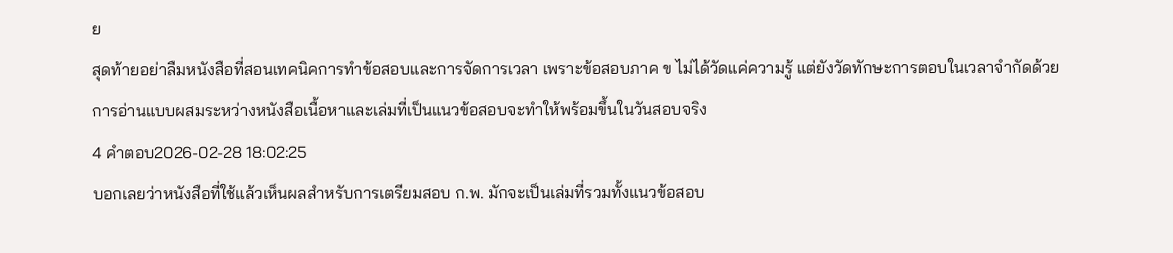ย
สุดท้ายอย่าลืมหนังสือที่สอนเทคนิคการทำข้อสอบและการจัดการเวลา เพราะข้อสอบภาค ข ไม่ได้วัดแค่ความรู้ แต่ยังวัดทักษะการตอบในเวลาจำกัดด้วย การอ่านแบบผสมระหว่างหนังสือเนื้อหาและเล่มที่เป็นแนวข้อสอบจะทำให้พร้อมขึ้นในวันสอบจริง
4 คำตอบ2026-02-28 18:02:25
บอกเลยว่าหนังสือที่ใช้แล้วเห็นผลสำหรับการเตรียมสอบ ก.พ. มักจะเป็นเล่มที่รวมทั้งแนวข้อสอบ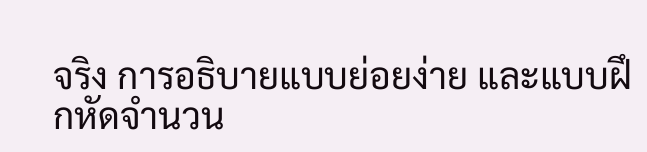จริง การอธิบายแบบย่อยง่าย และแบบฝึกหัดจำนวน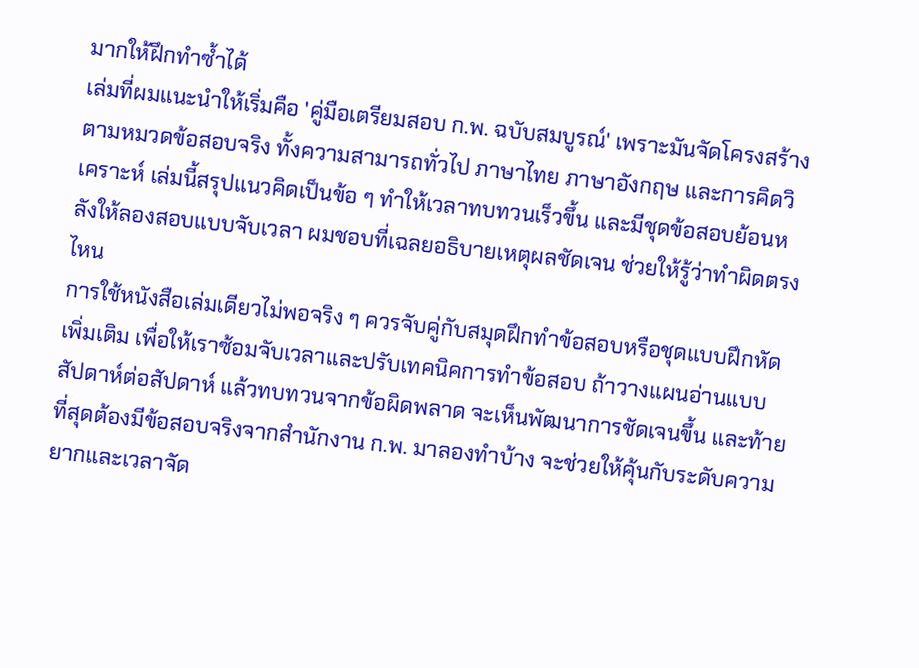มากให้ฝึกทำซ้ำได้
เล่มที่ผมแนะนำให้เริ่มคือ 'คู่มือเตรียมสอบ ก.พ. ฉบับสมบูรณ์' เพราะมันจัดโครงสร้างตามหมวดข้อสอบจริง ทั้งความสามารถทั่วไป ภาษาไทย ภาษาอังกฤษ และการคิดวิเคราะห์ เล่มนี้สรุปแนวคิดเป็นข้อ ๆ ทำให้เวลาทบทวนเร็วขึ้น และมีชุดข้อสอบย้อนหลังให้ลองสอบแบบจับเวลา ผมชอบที่เฉลยอธิบายเหตุผลชัดเจน ช่วยให้รู้ว่าทำผิดตรงไหน
การใช้หนังสือเล่มเดียวไม่พอจริง ๆ ควรจับคู่กับสมุดฝึกทำข้อสอบหรือชุดแบบฝึกหัดเพิ่มเติม เพื่อให้เราซ้อมจับเวลาและปรับเทคนิคการทำข้อสอบ ถ้าวางแผนอ่านแบบสัปดาห์ต่อสัปดาห์ แล้วทบทวนจากข้อผิดพลาด จะเห็นพัฒนาการชัดเจนขึ้น และท้ายที่สุดต้องมีข้อสอบจริงจากสำนักงาน ก.พ. มาลองทำบ้าง จะช่วยให้คุ้นกับระดับความยากและเวลาจัด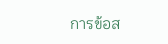การข้อส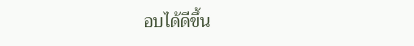อบได้ดีขึ้น